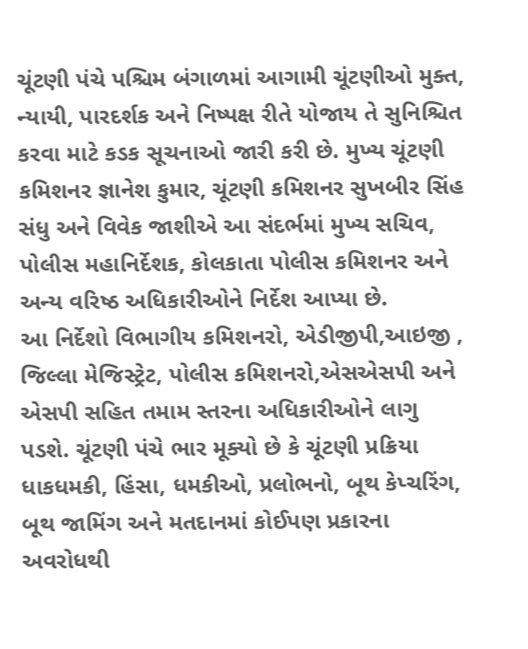ચૂંટણી પંચે પશ્ચિમ બંગાળમાં આગામી ચૂંટણીઓ મુક્ત, ન્યાયી, પારદર્શક અને નિષ્પક્ષ રીતે યોજાય તે સુનિશ્ચિત કરવા માટે કડક સૂચનાઓ જારી કરી છે. મુખ્ય ચૂંટણી કમિશનર જ્ઞાનેશ કુમાર, ચૂંટણી કમિશનર સુખબીર સિંહ સંધુ અને વિવેક જાશીએ આ સંદર્ભમાં મુખ્ય સચિવ, પોલીસ મહાનિર્દેશક, કોલકાતા પોલીસ કમિશનર અને અન્ય વરિષ્ઠ અધિકારીઓને નિર્દેશ આપ્યા છે.
આ નિર્દેશો વિભાગીય કમિશનરો, એડીજીપી,આઇજી , જિલ્લા મેજિસ્ટ્રેટ, પોલીસ કમિશનરો,એસએસપી અને એસપી સહિત તમામ સ્તરના અધિકારીઓને લાગુ પડશે. ચૂંટણી પંચે ભાર મૂક્યો છે કે ચૂંટણી પ્રક્રિયા ધાકધમકી, હિંસા, ધમકીઓ, પ્રલોભનો, બૂથ કેપ્ચરિંગ, બૂથ જામિંગ અને મતદાનમાં કોઈપણ પ્રકારના અવરોધથી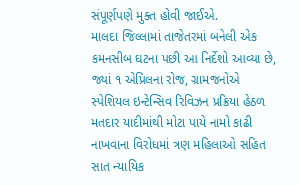સંપૂર્ણપણે મુક્ત હોવી જાઈએ.
માલદા જિલ્લામાં તાજેતરમાં બનેલી એક કમનસીબ ઘટના પછી આ નિર્દેશો આવ્યા છે, જ્યાં ૧ એપ્રિલના રોજ, ગ્રામજનોએ સ્પેશિયલ ઇન્ટેન્સિવ રિવિઝન પ્રક્રિયા હેઠળ મતદાર યાદીમાંથી મોટા પાયે નામો કાઢી નાખવાના વિરોધમાં ત્રણ મહિલાઓ સહિત સાત ન્યાયિક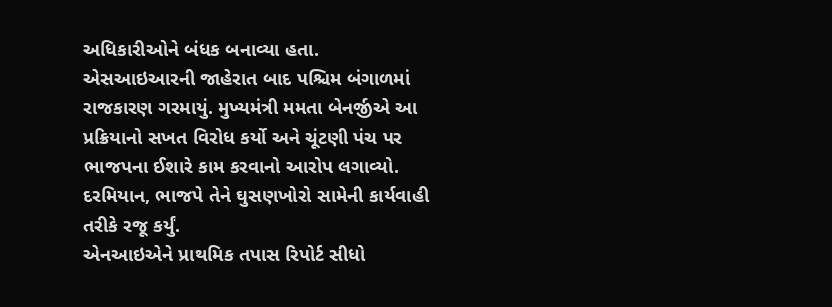અધિકારીઓને બંધક બનાવ્યા હતા.
એસઆઇઆરની જાહેરાત બાદ પશ્ચિમ બંગાળમાં રાજકારણ ગરમાયું. મુખ્યમંત્રી મમતા બેનર્જીએ આ પ્રક્રિયાનો સખત વિરોધ કર્યો અને ચૂંટણી પંચ પર ભાજપના ઈશારે કામ કરવાનો આરોપ લગાવ્યો. દરમિયાન, ભાજપે તેને ઘુસણખોરો સામેની કાર્યવાહી તરીકે રજૂ કર્યું.
એનઆઇએને પ્રાથમિક તપાસ રિપોર્ટ સીધો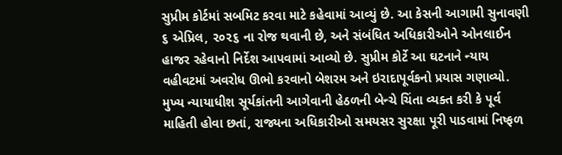સુપ્રીમ કોર્ટમાં સબમિટ કરવા માટે કહેવામાં આવ્યું છે. આ કેસની આગામી સુનાવણી ૬ એપ્રિલ, ૨૦૨૬ ના રોજ થવાની છે, અને સંબંધિત અધિકારીઓને ઓનલાઈન હાજર રહેવાનો નિર્દેશ આપવામાં આવ્યો છે. સુપ્રીમ કોર્ટે આ ઘટનાને ન્યાય વહીવટમાં અવરોધ ઊભો કરવાનો બેશરમ અને ઇરાદાપૂર્વકનો પ્રયાસ ગણાવ્યો.
મુખ્ય ન્યાયાધીશ સૂર્યકાંતની આગેવાની હેઠળની બેન્ચે ચિંતા વ્યક્ત કરી કે પૂર્વ માહિતી હોવા છતાં, રાજ્યના અધિકારીઓ સમયસર સુરક્ષા પૂરી પાડવામાં નિષ્ફળ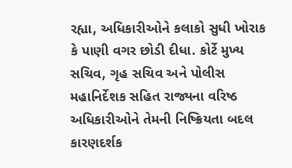રહ્યા, અધિકારીઓને કલાકો સુધી ખોરાક કે પાણી વગર છોડી દીધા. કોર્ટે મુખ્ય સચિવ, ગૃહ સચિવ અને પોલીસ મહાનિર્દેશક સહિત રાજ્યના વરિષ્ઠ અધિકારીઓને તેમની નિષ્ક્રિયતા બદલ કારણદર્શક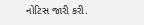નોટિસ જારી કરી.